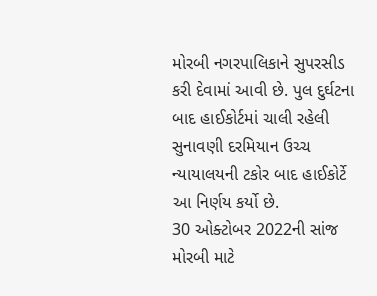મોરબી નગરપાલિકાને સુપરસીડ કરી દેવામાં આવી છે. પુલ દુર્ઘટના બાદ હાઈકોર્ટમાં ચાલી રહેલી સુનાવણી દરમિયાન ઉચ્ચ ન્યાયાલયની ટકોર બાદ હાઈકોર્ટે આ નિર્ણય કર્યો છે.
30 ઓક્ટોબર 2022ની સાંજ મોરબી માટે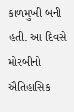કાળમુખી બની હતી. આ દિવસે મોરબીનો ઐતિહાસિક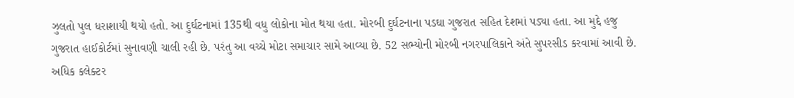ઝુલતો પુલ ધરાશાયી થયો હતો. આ દુર્ઘટનામાં 135થી વધુ લોકોના મોત થયા હતા. મોરબી દુર્ઘટનાના પડઘા ગુજરાત સહિત દેશમાં પડ્યા હતા. આ મુદ્દે હજુ ગુજરાત હાઈકોર્ટમાં સુનાવણી ચાલી રહી છે. પરંતુ આ વચ્ચે મોટા સમાચાર સામે આવ્યા છે. 52 સભ્યોની મોરબી નગરપાલિકાને અંતે સુપરસીડ કરવામાં આવી છે. અધિક કલેક્ટર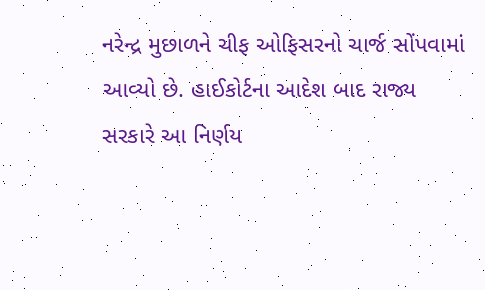નરેન્દ્ર મુછાળને ચીફ ઓફિસરનો ચાર્જ સોંપવામાં આવ્યો છે. હાઈકોર્ટના આદેશ બાદ રાજ્ય સરકારે આ નિર્ણય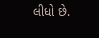લીધો છે.